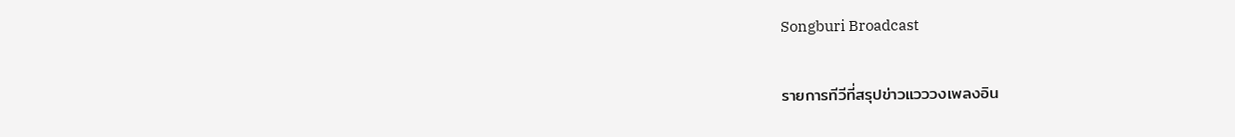Songburi Broadcast

รายการทีวีที่สรุปข่าวแวววงเพลงอิน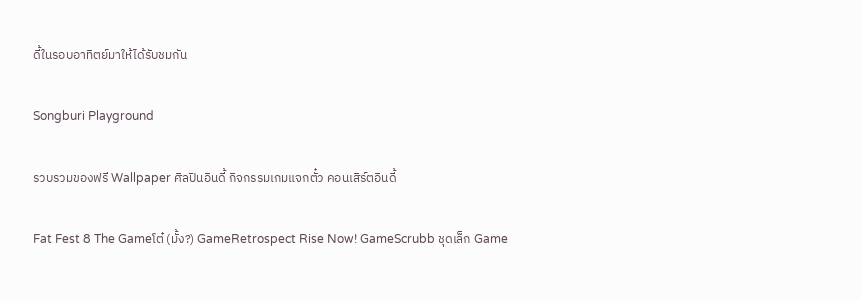ดี้ในรอบอาทิตย์มาให้ได้รับชมกัน

Songburi Playground

รวบรวมของฟรี Wallpaper ศิลปินอินดี้ กิจกรรมเกมแจกตั๋ว คอนเสิร์ตอินดี้

Fat Fest 8 The Gameโต๋ (มั้ง?) GameRetrospect Rise Now! GameScrubb ชุดเล็ก Game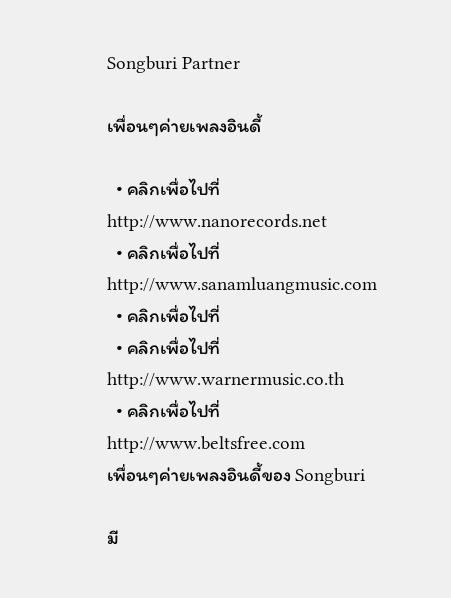Songburi Partner

เพื่อนๆค่ายเพลงอินดี้

  • คลิกเพื่อไปที่ http://www.nanorecords.net
  • คลิกเพื่อไปที่ http://www.sanamluangmusic.com
  • คลิกเพื่อไปที่
  • คลิกเพื่อไปที่ http://www.warnermusic.co.th
  • คลิกเพื่อไปที่ http://www.beltsfree.com
เพื่อนๆค่ายเพลงอินดี้ของ Songburi

มี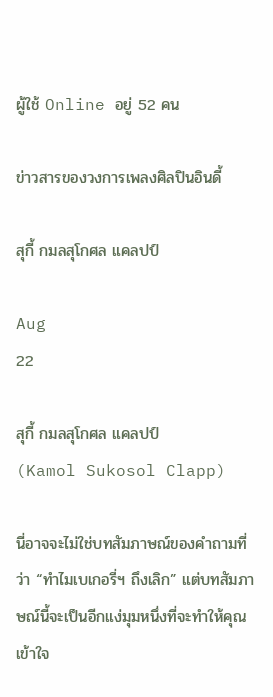ผู้ใช้ Online อยู่ 52 คน

ข่าวสารของวงการเพลงศิลปินอินดี้

สุกี้ กมลสุโกศล แคลปป์

Aug
22

สุกี้ กมลสุโกศล แคลปป์
(Kamol Sukosol Clapp)

นี่อาจจะไม่ใช่บทสัมภาษณ์ของคำถามที่ว่า “ทำไมเบเกอรี่ฯ ถึงเลิก” แต่บทสัมภาษณ์นี้จะเป็นอีกแง่มุมหนึ่งที่จะทำให้คุณเข้าใจ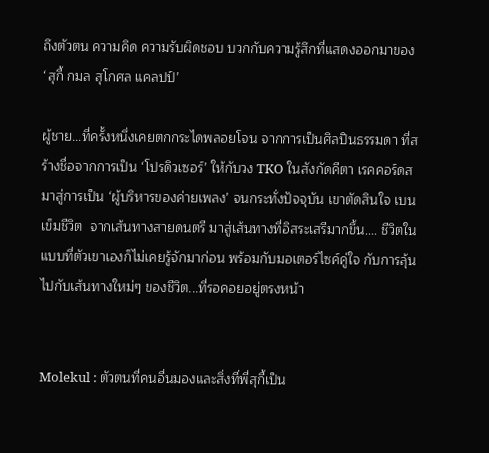ถึงตัวตน ความคิด ความรับผิดชอบ บวกกับความรู้สึกที่แสดงออกมาของ ‘สุกี้ กมล สุโกศล แคลปป์’

ผู้ชาย...ที่ครั้งหนึ่งเคยตกกระไดพลอยโจน จากการเป็นศิลปินธรรมดา ที่สร้างชื่อจากการเป็น ‘โปรดิวเซอร์’ ให้กับวง TKO ในสังกัดคีตา เรคคอร์ดส มาสู่การเป็น ‘ผู้บริหารของค่ายเพลง’ จนกระทั่งปัจจุบัน เขาตัดสินใจ เบนเข็มชีวิต  จากเส้นทางสายดนตรี มาสู่เส้นทางที่อิสระเสรีมากขึ้น.... ชีวิตในแบบที่ตัวเขาเองก็ไม่เคยรู้จักมาก่อน พร้อมกับมอเตอร์ไซค์คู่ใจ กับการลุ้นไปกับเส้นทางใหม่ๆ ของชีวิต...ที่รอคอยอยู่ตรงหน้า


Molekul : ตัวตนที่คนอื่นมองและสิ่งที่พี่สุกี้เป็น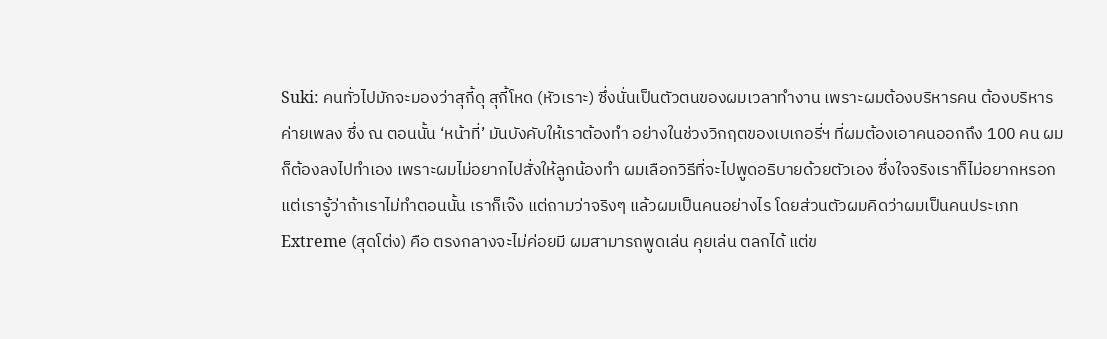Suki: คนทั่วไปมักจะมองว่าสุกี้ดุ สุกี้โหด (หัวเราะ) ซึ่งนั่นเป็นตัวตนของผมเวลาทำงาน เพราะผมต้องบริหารคน ต้องบริหารค่ายเพลง ซึ่ง ณ ตอนนั้น ‘หน้าที่’ มันบังคับให้เราต้องทำ อย่างในช่วงวิกฤตของเบเกอรี่ฯ ที่ผมต้องเอาคนออกถึง 100 คน ผมก็ต้องลงไปทำเอง เพราะผมไม่อยากไปสั่งให้ลูกน้องทำ ผมเลือกวิธีที่จะไปพูดอธิบายด้วยตัวเอง ซึ่งใจจริงเราก็ไม่อยากหรอก แต่เรารู้ว่าถ้าเราไม่ทำตอนนั้น เราก็เจ๊ง แต่ถามว่าจริงๆ แล้วผมเป็นคนอย่างไร โดยส่วนตัวผมคิดว่าผมเป็นคนประเภท Extreme (สุดโต่ง) คือ ตรงกลางจะไม่ค่อยมี ผมสามารถพูดเล่น คุยเล่น ตลกได้ แต่ข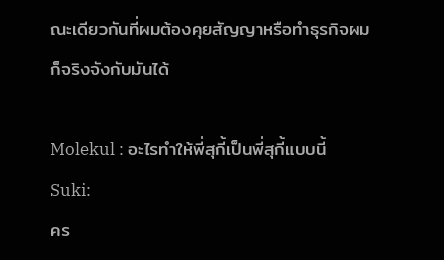ณะเดียวกันที่ผมต้องคุยสัญญาหรือทำธุรกิจผมก็จริงจังกับมันได้

Molekul : อะไรทำให้พี่สุกี้เป็นพี่สุกี้แบบนี้
Suki:
คร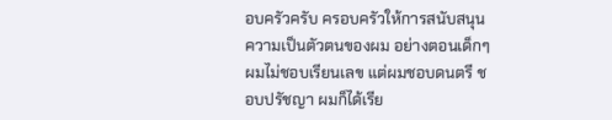อบครัวครับ ครอบครัวให้การสนับสนุนความเป็นตัวตนของผม อย่างตอนเด็กๆ ผมไม่ชอบเรียนเลข แต่ผมชอบดนตรี ชอบปรัชญา ผมก็ได้เรีย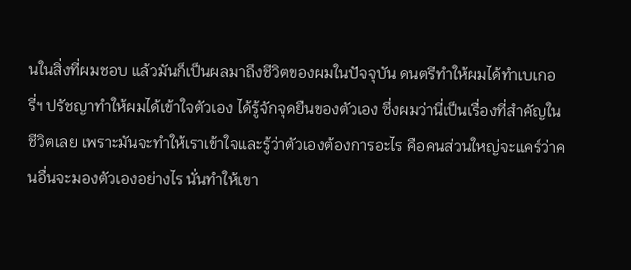นในสิ่งที่ผมชอบ แล้วมันก็เป็นผลมาถึงชีวิตของผมในปัจจุบัน ดนตรีทำให้ผมได้ทำเบเกอรี่ฯ ปรัชญาทำให้ผมได้เข้าใจตัวเอง ได้รู้จักจุดยืนของตัวเอง ซึ่งผมว่านี่เป็นเรื่องที่สำคัญในชีวิตเลย เพราะมันจะทำให้เราเข้าใจและรู้ว่าตัวเองต้องการอะไร คือคนส่วนใหญ่จะแคร์ว่าคนอื่นจะมองตัวเองอย่างไร นั่นทำให้เขา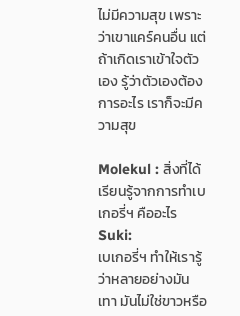ไม่มีความสุข เพราะว่าเขาแคร์คนอื่น แต่ถ้าเกิดเราเข้าใจตัวเอง รู้ว่าตัวเองต้องการอะไร เราก็จะมีความสุข

Molekul : สิ่งที่ได้เรียนรู้จากการทำเบเกอรี่ฯ คืออะไร
Suki:
เบเกอรี่ฯ ทำให้เรารู้ว่าหลายอย่างมันเทา มันไม่ใช่ขาวหรือ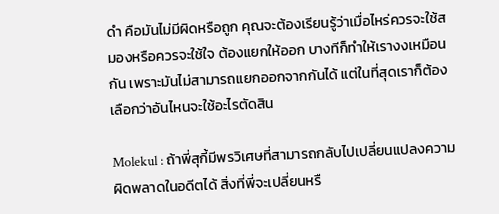ดำ คือมันไม่มีผิดหรือถูก คุณจะต้องเรียนรู้ว่าเมื่อไหร่ควรจะใช้สมองหรือควรจะใช้ใจ ต้องแยกให้ออก บางทีก็ทำให้เรางงเหมือนกัน เพราะมันไม่สามารถแยกออกจากกันได้ แต่ในที่สุดเราก็ต้องเลือกว่าอันไหนจะใช้อะไรตัดสิน

Molekul : ถ้าพี่สุกี้มีพรวิเศษที่สามารถกลับไปเปลี่ยนแปลงความผิดพลาดในอดีตได้ สิ่งที่พี่จะเปลี่ยนหรื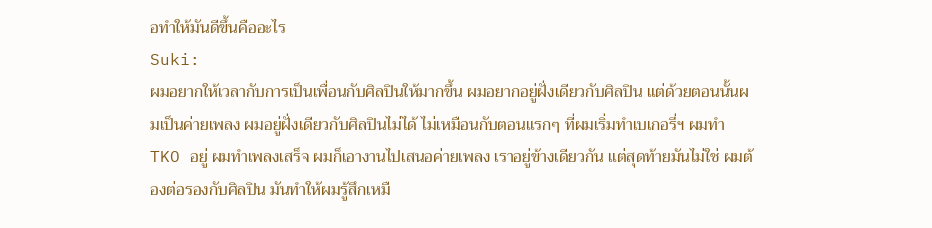อทำให้มันดีขึ้นคืออะไร
Suki:
ผมอยากให้เวลากับการเป็นเพื่อนกับศิลปินให้มากขึ้น ผมอยากอยู่ฝั่งเดียวกับศิลปิน แต่ด้วยตอนนั้นผมเป็นค่ายเพลง ผมอยู่ฝั่งเดียวกับศิลปินไม่ได้ ไม่เหมือนกับตอนแรกๆ ที่ผมเริ่มทำเบเกอรี่ฯ ผมทำ TKO อยู่ ผมทำเพลงเสร็จ ผมก็เอางานไปเสนอค่ายเพลง เราอยู่ข้างเดียวกัน แต่สุดท้ายมันไม่ใช่ ผมต้องต่อรองกับศิลปิน มันทำให้ผมรู้สึกเหมื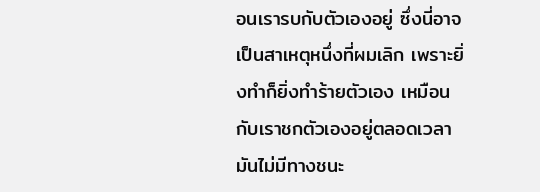อนเรารบกับตัวเองอยู่ ซึ่งนี่อาจเป็นสาเหตุหนึ่งที่ผมเลิก เพราะยิ่งทำก็ยิ่งทำร้ายตัวเอง เหมือนกับเราชกตัวเองอยู่ตลอดเวลา มันไม่มีทางชนะ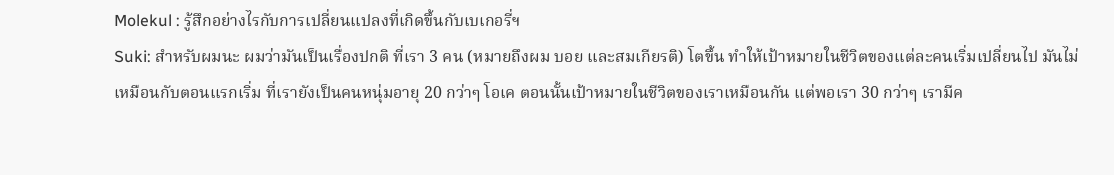Molekul : รู้สึกอย่างไรกับการเปลี่ยนแปลงที่เกิดขึ้นกับเบเกอรี่ฯ
Suki: สำหรับผมนะ ผมว่ามันเป็นเรื่องปกติ ที่เรา 3 คน (หมายถึงผม บอย และสมเกียรติ) โตขึ้น ทำให้เป้าหมายในชีวิตของแต่ละคนเริ่มเปลี่ยนไป มันไม่เหมือนกับตอนแรกเริ่ม ที่เรายังเป็นคนหนุ่มอายุ 20 กว่าๆ โอเค ตอนนั้นเป้าหมายในชีวิตของเราเหมือนกัน แต่พอเรา 30 กว่าๆ เรามีค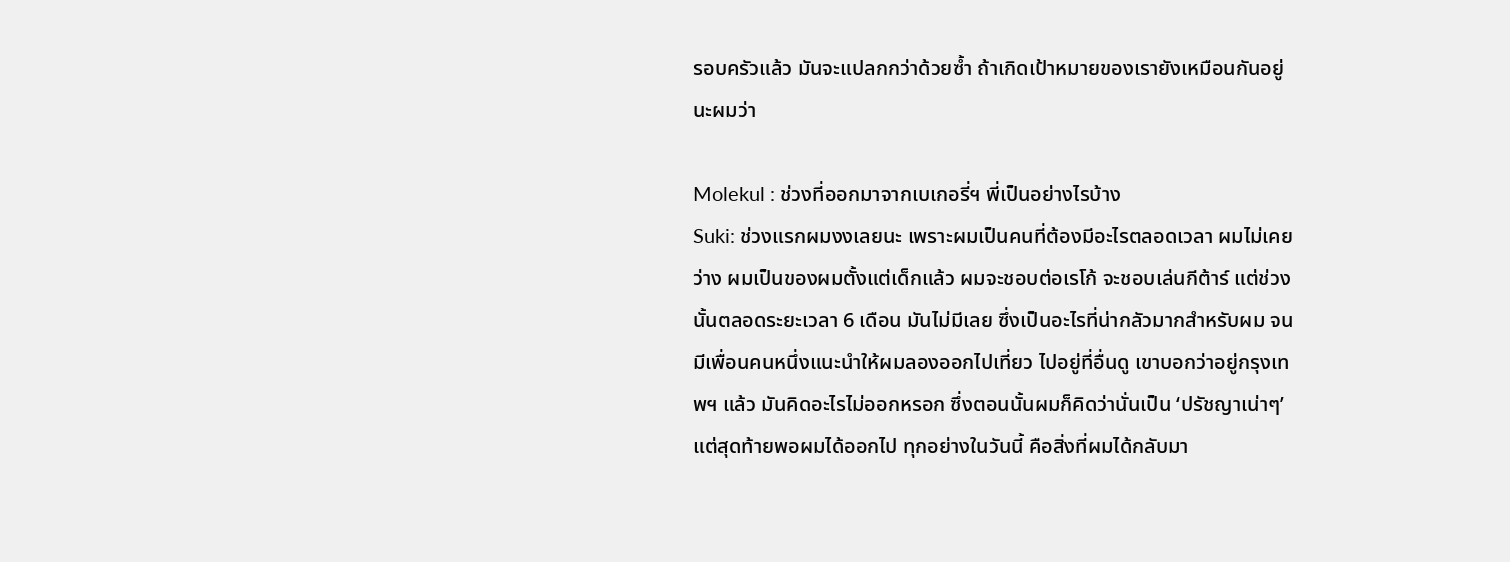รอบครัวแล้ว มันจะแปลกกว่าด้วยซ้ำ ถ้าเกิดเป้าหมายของเรายังเหมือนกันอยู่นะผมว่า

Molekul : ช่วงที่ออกมาจากเบเกอรี่ฯ พี่เป็นอย่างไรบ้าง
Suki: ช่วงแรกผมงงเลยนะ เพราะผมเป็นคนที่ต้องมีอะไรตลอดเวลา ผมไม่เคยว่าง ผมเป็นของผมตั้งแต่เด็กแล้ว ผมจะชอบต่อเรโก้ จะชอบเล่นกีต้าร์ แต่ช่วงนั้นตลอดระยะเวลา 6 เดือน มันไม่มีเลย ซึ่งเป็นอะไรที่น่ากลัวมากสำหรับผม จนมีเพื่อนคนหนึ่งแนะนำให้ผมลองออกไปเที่ยว ไปอยู่ที่อื่นดู เขาบอกว่าอยู่กรุงเทพฯ แล้ว มันคิดอะไรไม่ออกหรอก ซึ่งตอนนั้นผมก็คิดว่านั่นเป็น ‘ปรัชญาเน่าๆ’ แต่สุดท้ายพอผมได้ออกไป ทุกอย่างในวันนี้ คือสิ่งที่ผมได้กลับมา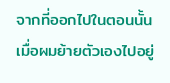จากที่ออกไปในตอนนั้น เมื่อผมย้ายตัวเองไปอยู่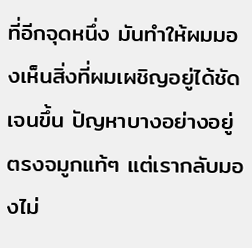ที่อีกจุดหนึ่ง มันทำให้ผมมองเห็นสิ่งที่ผมเผชิญอยู่ได้ชัดเจนขึ้น ปัญหาบางอย่างอยู่ตรงจมูกแท้ๆ แต่เรากลับมองไม่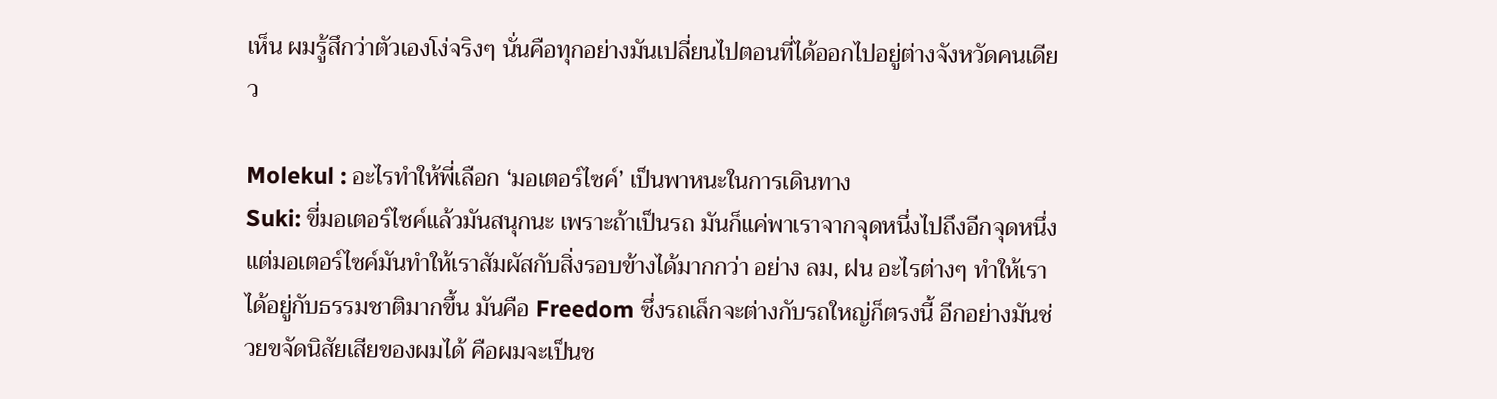เห็น ผมรู้สึกว่าตัวเองโง่จริงๆ นั่นคือทุกอย่างมันเปลี่ยนไปตอนที่ได้ออกไปอยู่ต่างจังหวัดคนเดียว

Molekul : อะไรทำให้พี่เลือก ‘มอเตอร์ไซค์’ เป็นพาหนะในการเดินทาง
Suki: ขี่มอเตอร์ไซค์แล้วมันสนุกนะ เพราะถ้าเป็นรถ มันก็แค่พาเราจากจุดหนึ่งไปถึงอีกจุดหนึ่ง แต่มอเตอร์ไซค์มันทำให้เราสัมผัสกับสิ่งรอบข้างได้มากกว่า อย่าง ลม, ฝน อะไรต่างๆ ทำให้เราได้อยู่กับธรรมชาติมากขึ้น มันคือ Freedom ซึ่งรถเล็กจะต่างกับรถใหญ่ก็ตรงนี้ อีกอย่างมันช่วยขจัดนิสัยเสียของผมได้ คือผมจะเป็นช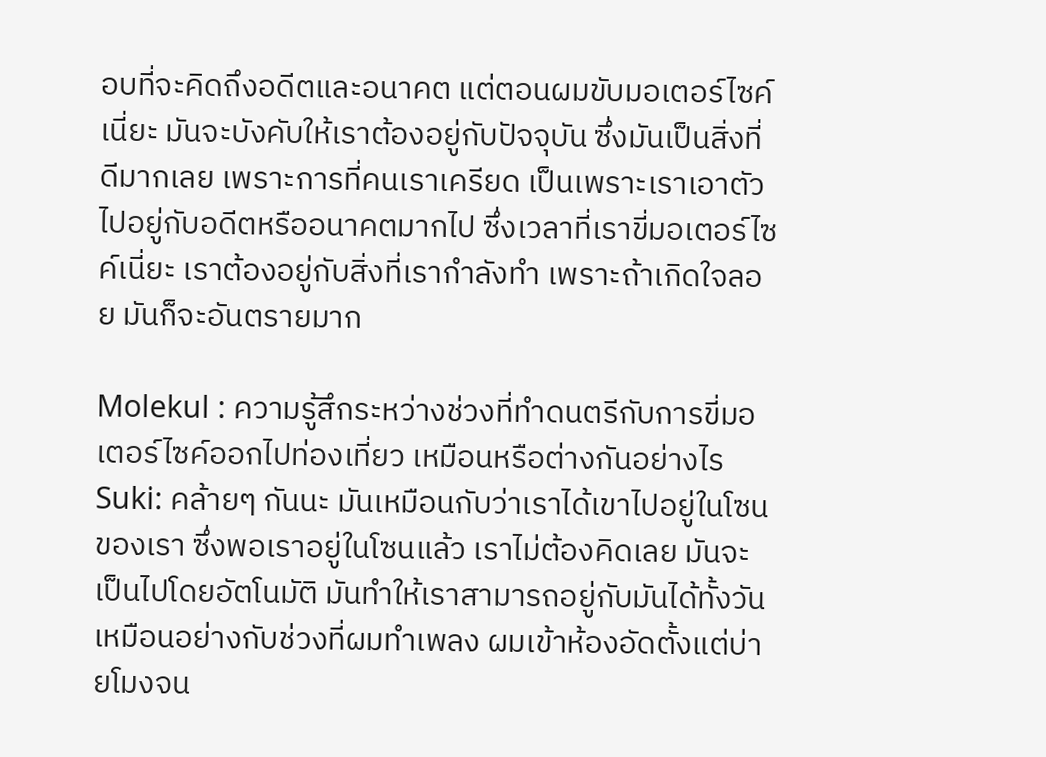อบที่จะคิดถึงอดีตและอนาคต แต่ตอนผมขับมอเตอร์ไซค์เนี่ยะ มันจะบังคับให้เราต้องอยู่กับปัจจุบัน ซึ่งมันเป็นสิ่งที่ดีมากเลย เพราะการที่คนเราเครียด เป็นเพราะเราเอาตัวไปอยู่กับอดีตหรืออนาคตมากไป ซึ่งเวลาที่เราขี่มอเตอร์ไซค์เนี่ยะ เราต้องอยู่กับสิ่งที่เรากำลังทำ เพราะถ้าเกิดใจลอย มันก็จะอันตรายมาก

Molekul : ความรู้สึกระหว่างช่วงที่ทำดนตรีกับการขี่มอเตอร์ไซค์ออกไปท่องเที่ยว เหมือนหรือต่างกันอย่างไร
Suki: คล้ายๆ กันนะ มันเหมือนกับว่าเราได้เขาไปอยู่ในโซนของเรา ซึ่งพอเราอยู่ในโซนแล้ว เราไม่ต้องคิดเลย มันจะเป็นไปโดยอัตโนมัติ มันทำให้เราสามารถอยู่กับมันได้ทั้งวัน เหมือนอย่างกับช่วงที่ผมทำเพลง ผมเข้าห้องอัดตั้งแต่บ่ายโมงจน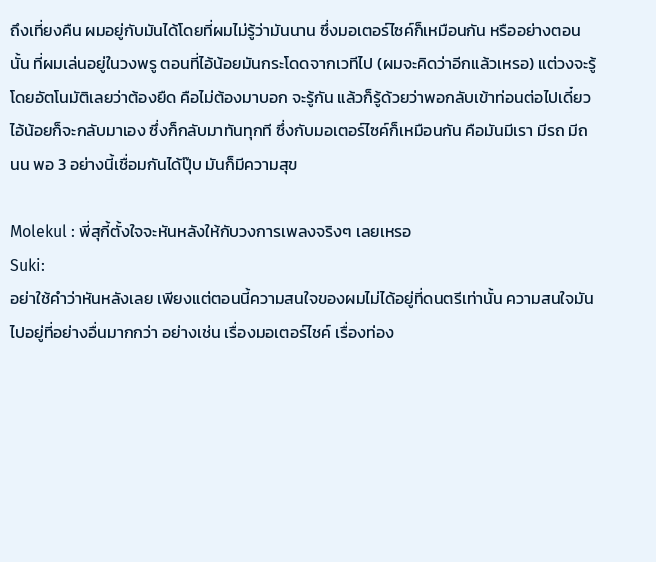ถึงเที่ยงคืน ผมอยู่กับมันได้โดยที่ผมไม่รู้ว่ามันนาน ซึ่งมอเตอร์ไซค์ก็เหมือนกัน หรืออย่างตอนนั้น ที่ผมเล่นอยู่ในวงพรู ตอนที่ไอ้น้อยมันกระโดดจากเวทีไป (ผมจะคิดว่าอีกแล้วเหรอ) แต่วงจะรู้โดยอัตโนมัติเลยว่าต้องยืด คือไม่ต้องมาบอก จะรู้กัน แล้วก็รู้ด้วยว่าพอกลับเข้าท่อนต่อไปเดี๋ยวไอ้น้อยก็จะกลับมาเอง ซึ่งก็กลับมาทันทุกที ซึ่งกับมอเตอร์ไซค์ก็เหมือนกัน คือมันมีเรา มีรถ มีถนน พอ 3 อย่างนี้เชื่อมกันได้ปุ๊บ มันก็มีความสุข

Molekul : พี่สุกี้ตั้งใจจะหันหลังให้กับวงการเพลงจริงๆ เลยเหรอ
Suki:
อย่าใช้คำว่าหันหลังเลย เพียงแต่ตอนนี้ความสนใจของผมไม่ได้อยู่ที่ดนตรีเท่านั้น ความสนใจมันไปอยู่ที่อย่างอื่นมากกว่า อย่างเช่น เรื่องมอเตอร์ไชค์ เรื่องท่อง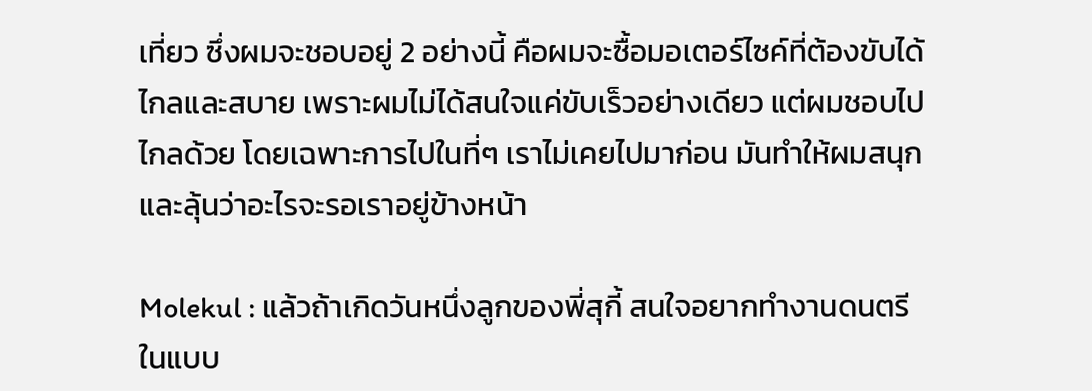เที่ยว ซึ่งผมจะชอบอยู่ 2 อย่างนี้ คือผมจะซื้อมอเตอร์ไซค์ที่ต้องขับได้ไกลและสบาย เพราะผมไม่ได้สนใจแค่ขับเร็วอย่างเดียว แต่ผมชอบไปไกลด้วย โดยเฉพาะการไปในที่ๆ เราไม่เคยไปมาก่อน มันทำให้ผมสนุกและลุ้นว่าอะไรจะรอเราอยู่ข้างหน้า

Molekul : แล้วถ้าเกิดวันหนึ่งลูกของพี่สุกี้ สนใจอยากทำงานดนตรีในแบบ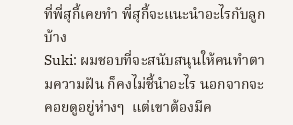ที่พี่สุกี้เคยทำ พี่สุกี้จะแนะนำอะไรกับลูกบ้าง
Suki: ผมชอบที่จะสนับสนุนให้คนทำตามความฝัน ก็คงไม่ชี้นำอะไร นอกจากจะคอยดูอยู่ห่างๆ  แต่เขาต้องมีค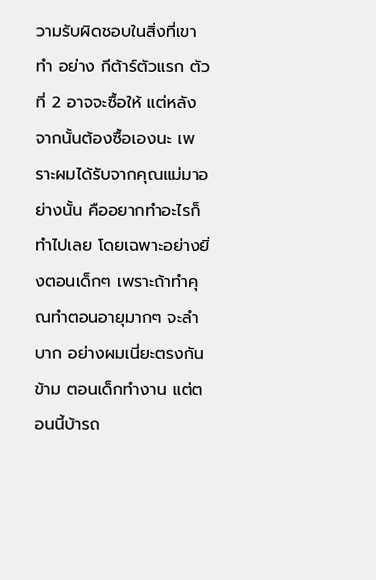วามรับผิดชอบในสิ่งที่เขาทำ อย่าง กีต้าร์ตัวแรก ตัวที่ 2 อาจจะซื้อให้ แต่หลังจากนั้นต้องซื้อเองนะ เพราะผมได้รับจากคุณแม่มาอย่างนั้น คืออยากทำอะไรก็ทำไปเลย โดยเฉพาะอย่างยิ่งตอนเด็กๆ เพราะถ้าทำคุณทำตอนอายุมากๆ จะลำบาก อย่างผมเนี่ยะตรงกันข้าม ตอนเด็กทำงาน แต่ตอนนี้บ้ารถ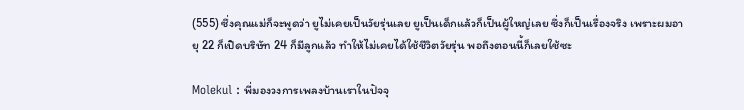(555) ซึ่งคุณแม่ก็จะพูดว่า ยูไม่เคยเป็นวัยรุ่นเลย ยูเป็นเด็กแล้วก็เป็นผู้ใหญ่เลย ซึ่งก็เป็นเรื่องจริง เพราะผมอายุ 22 ก็เปิดบริษัท 24 ก็มีลูกแล้ว ทำให้ไม่เคยได้ใช้ชีวิตวัยรุ่น พอถึงตอนนี้ก็เลยใช้ซะ

Molekul : พี่มองวงการเพลงบ้านเราในปัจจุ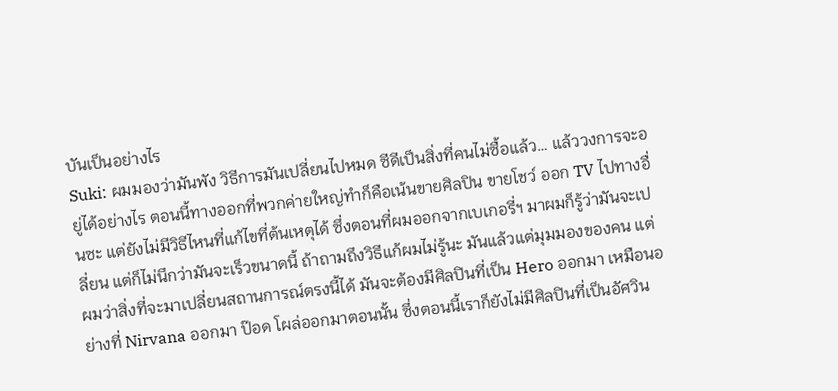บันเป็นอย่างไร
Suki: ผมมองว่ามันพัง วิธีการมันเปลี่ยนไปหมด ซีดีเป็นสิ่งที่คนไม่ซื้อแล้ว… แล้ววงการจะอยู่ได้อย่างไร ตอนนี้ทางออกที่พวกค่ายใหญ่ทำก็คือเน้นขายศิลปิน ขายโชว์ ออก TV ไปทางอื่นซะ แต่ยังไม่มีวิธีไหนที่แก้ไขที่ต้นเหตุได้ ซึ่งตอนที่ผมออกจากเบเกอรี่ฯ มาผมก็รู้ว่ามันจะเปลี่ยน แต่ก็ไม่นึกว่ามันจะเร็วขนาดนี้ ถ้าถามถึงวิธีแก้ผมไม่รู้นะ มันแล้วแต่มุมมองของคน แต่ผมว่าสิ่งที่จะมาเปลี่ยนสถานการณ์ตรงนี้ได้ มันจะต้องมีศิลปินที่เป็น Hero ออกมา เหมือนอย่างที่ Nirvana ออกมา ป๊อด โผล่ออกมาตอนนั้น ซึ่งตอนนี้เราก็ยังไม่มีศิลปินที่เป็นอัศวิน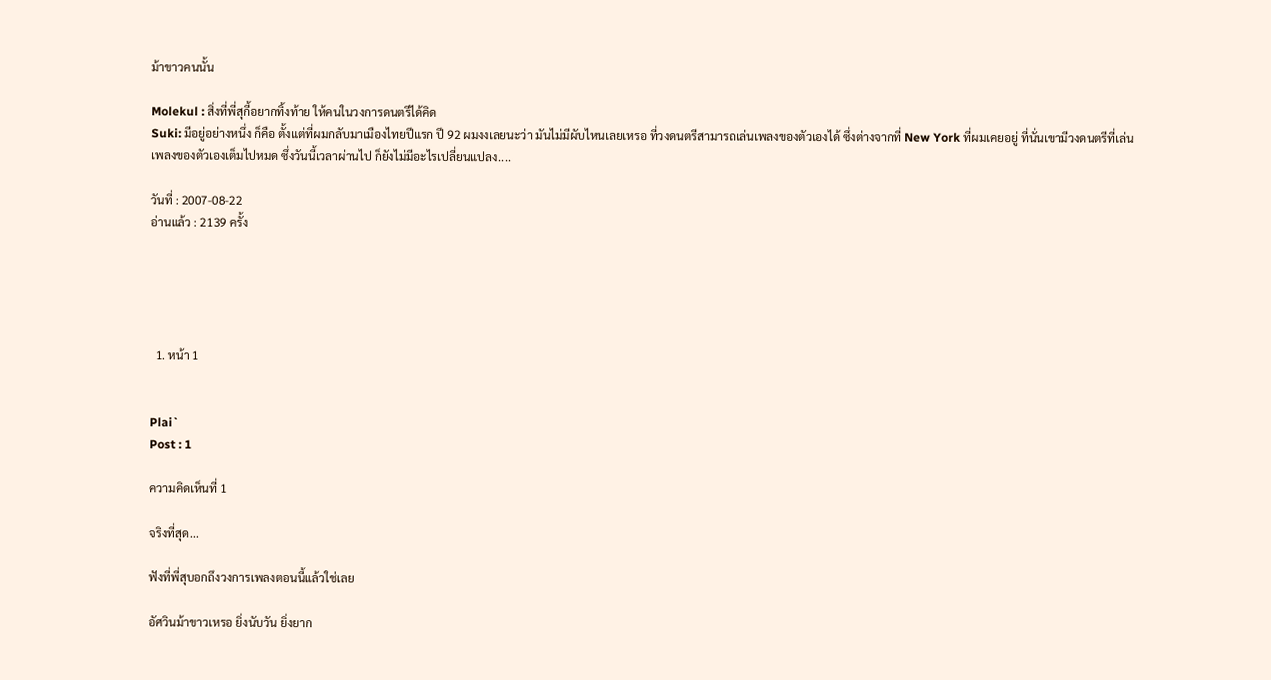ม้าขาวคนนั้น

Molekul : สิ่งที่พี่สุกี้อยากทิ้งท้าย ให้คนในวงการดนตรีได้คิด
Suki: มีอยู่อย่างหนึ่ง ก็คือ ตั้งแต่ที่ผมกลับมาเมืองไทยปีแรก ปี 92 ผมงงเลยนะว่า มันไม่มีผับไหนเลยเหรอ ที่วงดนตรีสามารถเล่นเพลงของตัวเองได้ ซึ่งต่างจากที่ New York ที่ผมเคยอยู่ ที่นั่นเขามีวงดนตรีที่เล่นเพลงของตัวเองเต็มไปหมด ซึ่งวันนี้เวลาผ่านไป ก็ยังไม่มีอะไรเปลี่ยนแปลง....

วันที่ : 2007-08-22
อ่านแล้ว : 2139 ครั้ง





  1. หน้า 1


Plai`
Post : 1

ความคิดเห็นที่ 1

จริงที่สุด...

ฟังที่พี่สุบอกถึงวงการเพลงตอนนี้แล้วใช่เลย

อัศวินม้าขาวเหรอ ยิ่งนับวัน ยิ่งยาก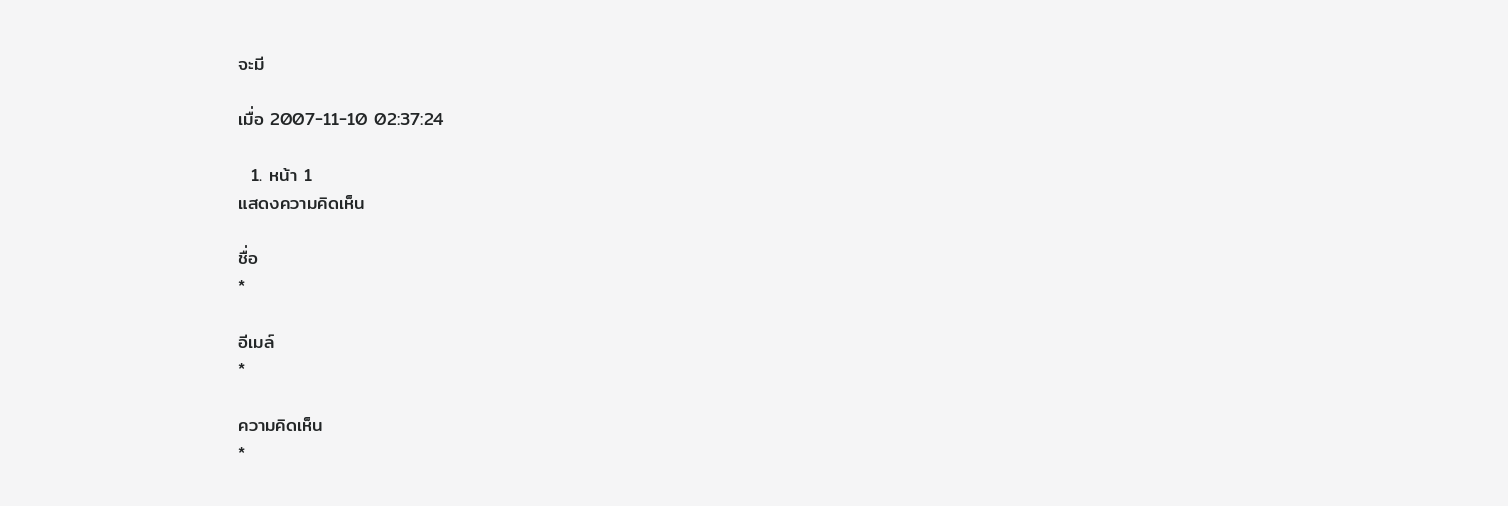จะมี

เมื่อ 2007-11-10 02:37:24

  1. หน้า 1
แสดงความคิดเห็น

ชื่อ
*

อีเมล์
*

ความคิดเห็น
*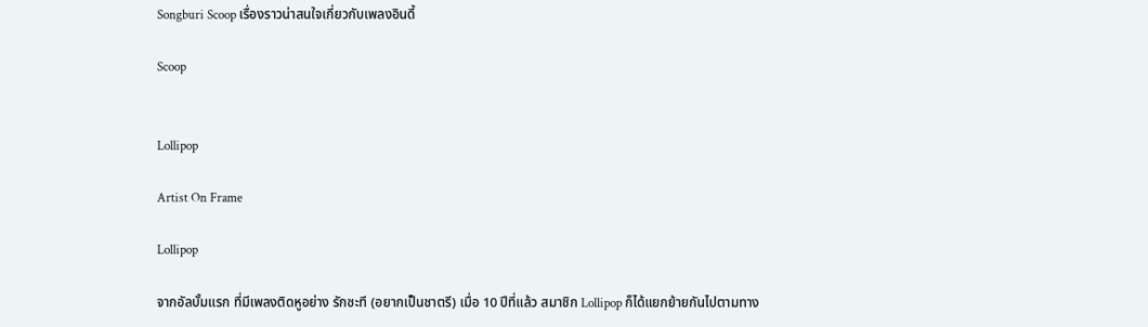Songburi Scoop เรื่องราวน่าสนใจเกี่ยวกับเพลงอินดี้

Scoop


Lollipop

Artist On Frame

Lollipop

จากอัลบั้มแรก ที่มีเพลงติดหูอย่าง รักซะที (อยากเป็นชาตรี) เมื่อ 10 ปีที่แล้ว สมาชิก Lollipop ก็ได้แยกย้ายกันไปตามทาง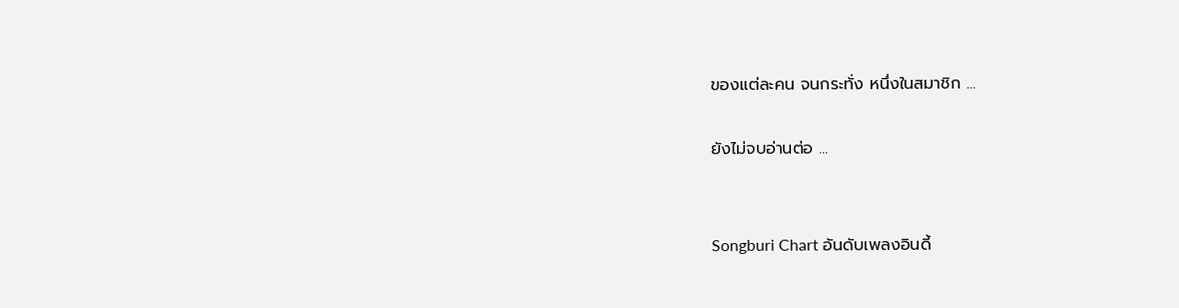ของแต่ละคน จนกระทั่ง หนึ่งในสมาชิก ...

ยังไม่จบอ่านต่อ ...


Songburi Chart อันดับเพลงอินดี้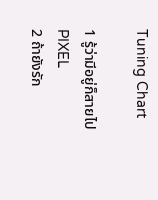Tuning Chart

1 รู้ว่ามีอยู่ก็สายไป
PIXEL
2 ถ้ายังรัก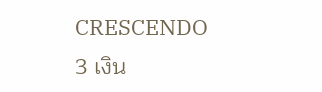CRESCENDO
3 เงิน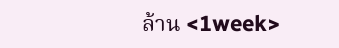ล้าน <1week>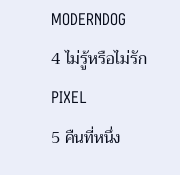MODERNDOG
4 ไม่รู้หรือไม่รัก
PIXEL
5 คืนที่หนึ่ง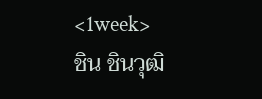<1week>
ชิน ชินวุฒิ